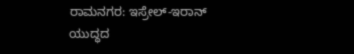ರಾಮನಗರ: ಇಸ್ರೇಲ್-ಇರಾನ್ ಯುದ್ಧದ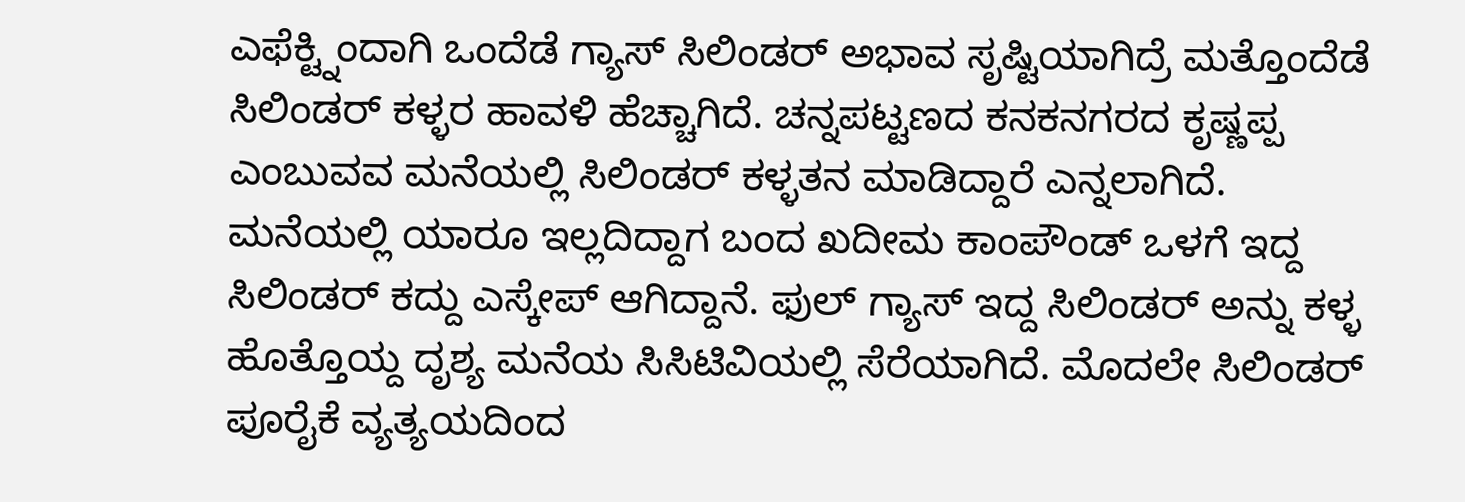ಎಫೆಕ್ಟ್ನಿಂದಾಗಿ ಒಂದೆಡೆ ಗ್ಯಾಸ್ ಸಿಲಿಂಡರ್ ಅಭಾವ ಸೃಷ್ಟಿಯಾಗಿದ್ರೆ ಮತ್ತೊಂದೆಡೆ ಸಿಲಿಂಡರ್ ಕಳ್ಳರ ಹಾವಳಿ ಹೆಚ್ಚಾಗಿದೆ. ಚನ್ನಪಟ್ಟಣದ ಕನಕನಗರದ ಕೃಷ್ಣಪ್ಪ ಎಂಬುವವ ಮನೆಯಲ್ಲಿ ಸಿಲಿಂಡರ್ ಕಳ್ಳತನ ಮಾಡಿದ್ದಾರೆ ಎನ್ನಲಾಗಿದೆ. ಮನೆಯಲ್ಲಿ ಯಾರೂ ಇಲ್ಲದಿದ್ದಾಗ ಬಂದ ಖದೀಮ ಕಾಂಪೌಂಡ್ ಒಳಗೆ ಇದ್ದ ಸಿಲಿಂಡರ್ ಕದ್ದು ಎಸ್ಕೇಪ್ ಆಗಿದ್ದಾನೆ. ಫುಲ್ ಗ್ಯಾಸ್ ಇದ್ದ ಸಿಲಿಂಡರ್ ಅನ್ನು ಕಳ್ಳ ಹೊತ್ತೊಯ್ದ ದೃಶ್ಯ ಮನೆಯ ಸಿಸಿಟಿವಿಯಲ್ಲಿ ಸೆರೆಯಾಗಿದೆ. ಮೊದಲೇ ಸಿಲಿಂಡರ್ ಪೂರೈಕೆ ವ್ಯತ್ಯಯದಿಂದ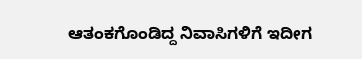ಆತಂಕಗೊಂಡಿದ್ದ ನಿವಾಸಿಗಳಿಗೆ ಇದೀಗ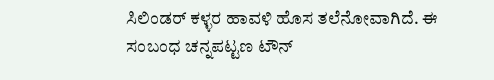ಸಿಲಿಂಡರ್ ಕಳ್ಳರ ಹಾವಳಿ ಹೊಸ ತಲೆನೋವಾಗಿದೆ. ಈ ಸಂಬಂಧ ಚನ್ನಪಟ್ಟಣ ಟೌನ್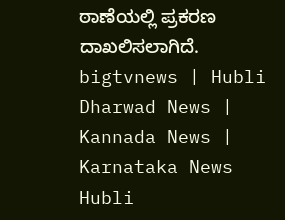ಠಾಣೆಯಲ್ಲಿ ಪ್ರಕರಣ ದಾಖಲಿಸಲಾಗಿದೆ.
bigtvnews | Hubli Dharwad News | Kannada News | Karnataka News Hubli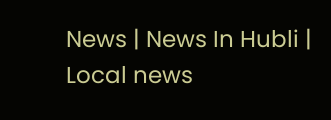News | News In Hubli | Local news